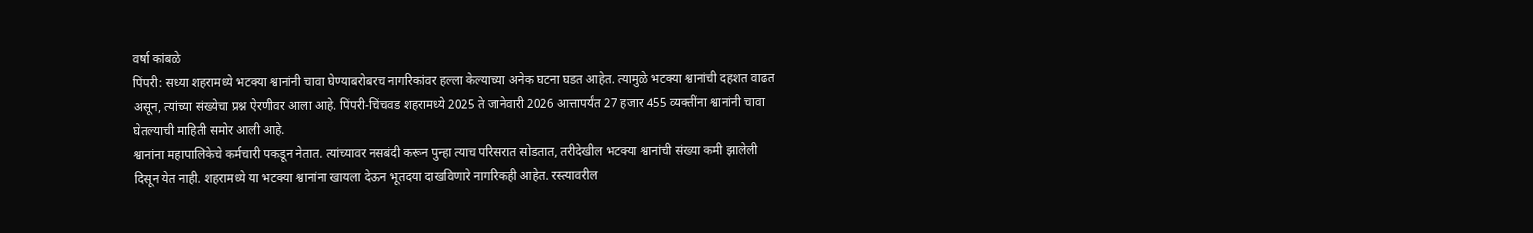वर्षा कांबळे
पिंपरी: सध्या शहरामध्ये भटक्या श्वानांनी चावा घेण्याबरोबरच नागरिकांवर हल्ला केल्याच्या अनेक घटना घडत आहेत. त्यामुळे भटक्या श्वानांची दहशत वाढत असून, त्यांच्या संख्येचा प्रश्न ऐरणीवर आला आहे. पिंपरी-चिंचवड शहरामध्ये 2025 ते जानेवारी 2026 आत्तापर्यंत 27 हजार 455 व्यक्तींना श्वानांनी चावा घेतल्याची माहिती समोर आली आहे.
श्वानांना महापालिकेचे कर्मचारी पकडून नेतात. त्यांच्यावर नसबंदी करून पुन्हा त्याच परिसरात सोडतात, तरीदेखील भटक्या श्वानांची संख्या कमी झालेली दिसून येत नाही. शहरामध्ये या भटक्या श्वानांना खायला देऊन भूतदया दाखविणारे नागरिकही आहेत. रस्त्यावरील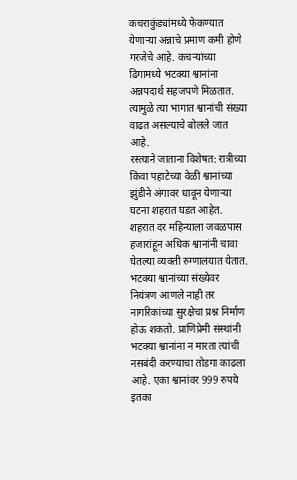कचराकुंड्यांमध्ये फेकण्यात येणाऱ्या अन्नाचे प्रमाण कमी होणे गरजेचे आहे. कचऱ्यांच्या ढिगामध्ये भटक्या श्वानांना अन्नपदार्थ सहजपणे मिळतात. त्यामुळे त्या भागात श्वानांची संख्या वाढत असल्याचे बोलले जात आहे.
रस्त्याने जाताना विशेषत: रात्रीच्या किंवा पहाटेच्या वेळी श्वानांच्या झुंडीने अंगावर धावून येणाऱ्या घटना शहरात घडत आहेत. शहरात दर महिन्याला जवळपास हजारांहून अधिक श्वानांनी चावा घेतल्या व्यक्ती रुग्णालयात येतात. भटक्या श्वानांच्या संख्येवर नियंत्रण आणले नाही तर नागरिकांच्या सुरक्षेचा प्रश्न निर्माण होऊ शकतो. प्राणिप्रेमी संस्थांनी भटक्या श्वानांना न मारता त्यांची नसबंदी करण्याचा तोडगा काढला आहे. एका श्वानांवर 999 रुपये इतका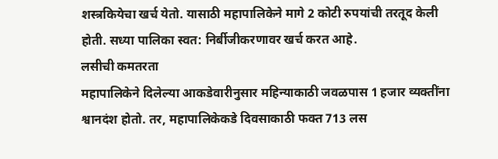शस्त्रकियेचा खर्च येतो. यासाठी महापालिकेने मागे 2 कोटी रुपयांची तरतूद केली होती. सध्या पालिका स्वत: निर्बीजीकरणावर खर्च करत आहे.
लसीची कमतरता
महापालिकेने दिलेल्या आकडेवारीनुसार महिन्याकाठी जवळपास 1 हजार व्यक्तींना श्वानदंश होतो. तर, महापालिकेकडे दिवसाकाठी फक्त 713 लस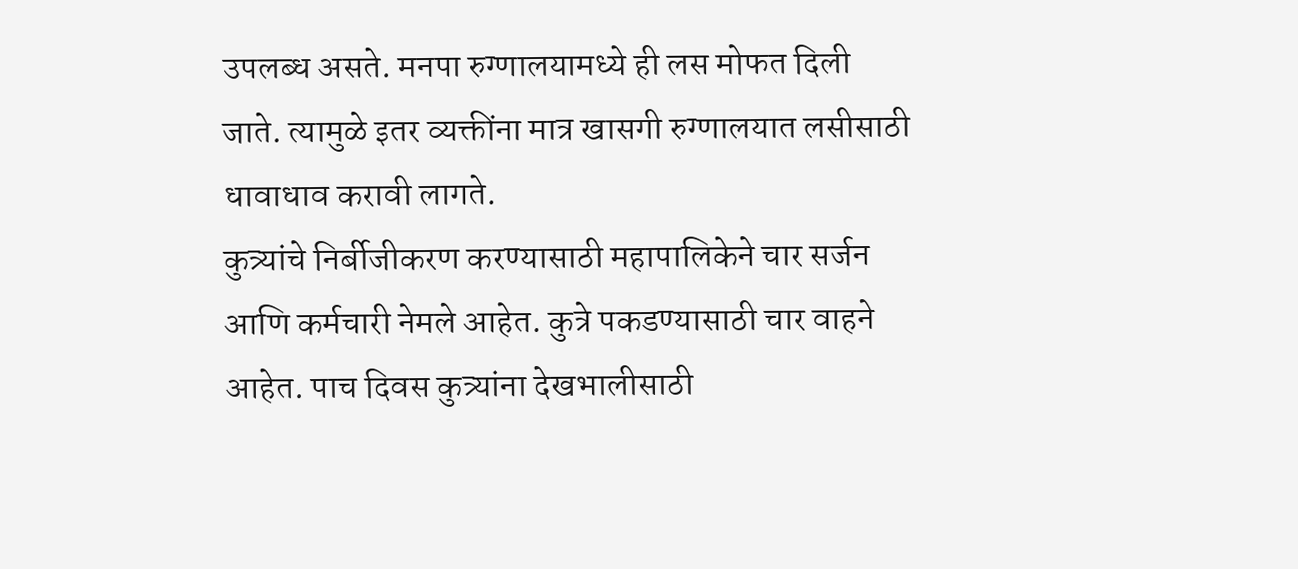उपलब्ध असते. मनपा रुग्णालयामध्ये ही लस मोफत दिली जाते. त्यामुळे इतर व्यक्तींना मात्र खासगी रुग्णालयात लसीसाठी धावाधाव करावी लागते.
कुत्र्यांचे निर्बीजीकरण करण्यासाठी महापालिकेने चार सर्जन आणि कर्मचारी नेमले आहेत. कुत्रे पकडण्यासाठी चार वाहने आहेत. पाच दिवस कुत्र्यांना देखभालीसाठी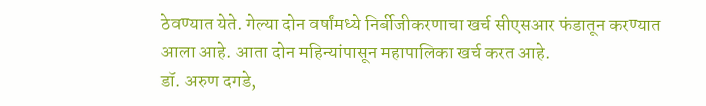ठेवण्यात येते. गेल्या दोन वर्षांमध्ये निर्बीजीकरणाचा खर्च सीएसआर फंडातून करण्यात आला आहे. आता दोन महिन्यांपासून महापालिका खर्च करत आहे.
डॉ. अरुण दगडे,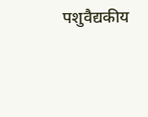पशुवैद्यकीय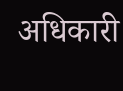अधिकारी